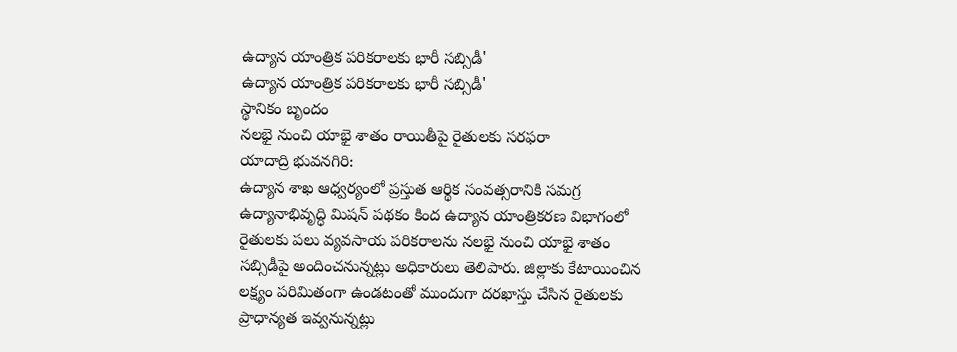ఉద్యాన యాంత్రిక పరికరాలకు భారీ సబ్సిడీ'
ఉద్యాన యాంత్రిక పరికరాలకు భారీ సబ్సిడీ'
స్థానికం బృందం
నలభై నుంచి యాభై శాతం రాయితీపై రైతులకు సరఫరా
యాదాద్రి భువనగిరి:
ఉద్యాన శాఖ ఆధ్వర్యంలో ప్రస్తుత ఆర్థిక సంవత్సరానికి సమగ్ర ఉద్యానాభివృద్ధి మిషన్ పథకం కింద ఉద్యాన యాంత్రికరణ విభాగంలో రైతులకు పలు వ్యవసాయ పరికరాలను నలభై నుంచి యాభై శాతం సబ్సిడీపై అందించనున్నట్లు అధికారులు తెలిపారు. జిల్లాకు కేటాయించిన లక్ష్యం పరిమితంగా ఉండటంతో ముందుగా దరఖాస్తు చేసిన రైతులకు ప్రాధాన్యత ఇవ్వనున్నట్లు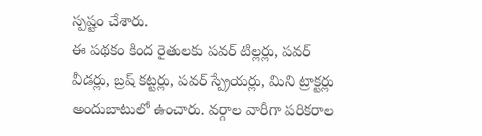స్పష్టం చేశారు.
ఈ పథకం కింద రైతులకు పవర్ టిల్లర్లు, పవర్ వీడర్లు, బ్రష్ కట్టర్లు, పవర్ స్ప్రేయర్లు, మిని ట్రాక్టర్లు అందుబాటులో ఉంచారు. వర్గాల వారీగా పరికరాల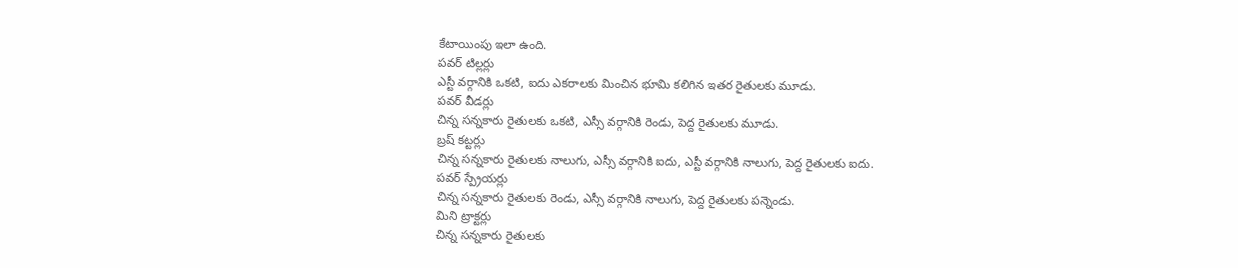కేటాయింపు ఇలా ఉంది.
పవర్ టిల్లర్లు
ఎస్టీ వర్గానికి ఒకటి, ఐదు ఎకరాలకు మించిన భూమి కలిగిన ఇతర రైతులకు మూడు.
పవర్ వీడర్లు
చిన్న సన్నకారు రైతులకు ఒకటి, ఎస్సీ వర్గానికి రెండు, పెద్ద రైతులకు మూడు.
బ్రష్ కట్టర్లు
చిన్న సన్నకారు రైతులకు నాలుగు, ఎస్సీ వర్గానికి ఐదు, ఎస్టీ వర్గానికి నాలుగు, పెద్ద రైతులకు ఐదు.
పవర్ స్ప్రేయర్లు
చిన్న సన్నకారు రైతులకు రెండు, ఎస్సీ వర్గానికి నాలుగు, పెద్ద రైతులకు పన్నెండు.
మిని ట్రాక్టర్లు
చిన్న సన్నకారు రైతులకు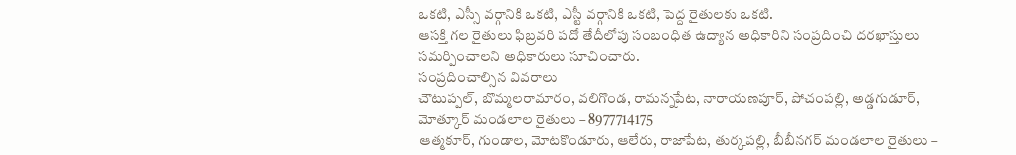ఒకటి, ఎస్సీ వర్గానికి ఒకటి, ఎస్టీ వర్గానికి ఒకటి, పెద్ద రైతులకు ఒకటి.
ఆసక్తి గల రైతులు ఫిబ్రవరి పదో తేదీలోపు సంబంధిత ఉద్యాన అధికారిని సంప్రదించి దరఖాస్తులు సమర్పించాలని అధికారులు సూచించారు.
సంప్రదించాల్సిన వివరాలు
చౌటుప్పల్, బొమ్మలరామారం, వలిగొండ, రామన్నపేట, నారాయణపూర్, పోచంపల్లి, అడ్డగుడూర్, మోత్కూర్ మండలాల రైతులు – 8977714175
ఆత్మకూర్, గుండాల, మోటకొండూరు, ఆలేరు, రాజాపేట, తుర్కపల్లి, బీబీనగర్ మండలాల రైతులు –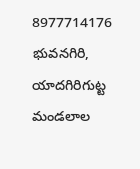8977714176
భువనగిరి, యాదగిరిగుట్ట మండలాల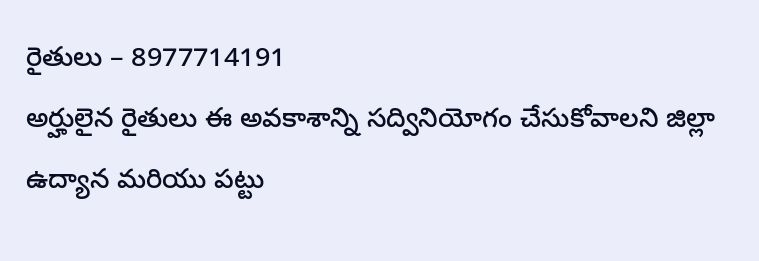రైతులు – 8977714191
అర్హులైన రైతులు ఈ అవకాశాన్ని సద్వినియోగం చేసుకోవాలని జిల్లా ఉద్యాన మరియు పట్టు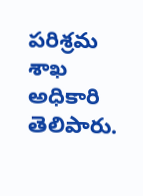పరిశ్రమ శాఖ అధికారి తెలిపారు.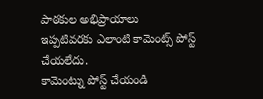పాఠకుల అభిప్రాయాలు
ఇప్పటివరకు ఎలాంటి కామెంట్స్ పోస్ట్ చేయలేదు.
కామెంట్ను పోస్ట్ చేయండి